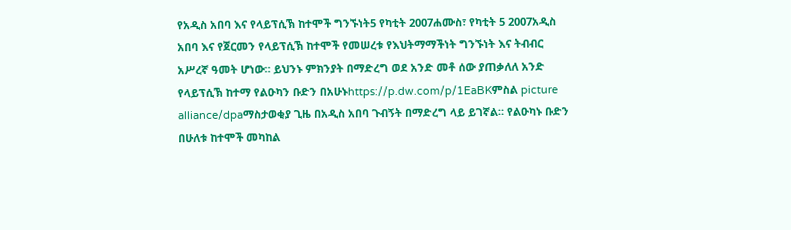የአዲስ አበባ እና የላይፕሲኽ ከተሞች ግንኙነት5 የካቲት 2007ሐሙስ፣ የካቲት 5 2007አዲስ አበባ እና የጀርመን የላይፕሲኽ ከተሞች የመሠረቱ የእህትማማችነት ግንኙነት እና ትብብር አሥረኛ ዓመት ሆነው። ይህንኑ ምክንያት በማድረግ ወደ አንድ መቶ ሰው ያጠቃለለ አንድ የላይፕሲኽ ከተማ የልዑካን ቡድን በአሁኑhttps://p.dw.com/p/1EaBKምስል picture alliance/dpaማስታወቂያ ጊዜ በአዲስ አበባ ጉብኝት በማድረግ ላይ ይገኛል። የልዑካኑ ቡድን በሁለቱ ከተሞች መካከል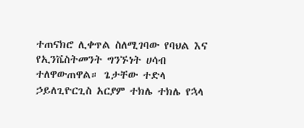ተጠናክሮ ሊቀጥል ስለሚገባው የባህል እና የኢንቬስትመንት ግንኙነት ሀሳብ ተለዋውጠዋል። ጌታቸው ተድላ ኃይለጊዮርጊስ አርያም ተክሌ ተክሌ የኋላ